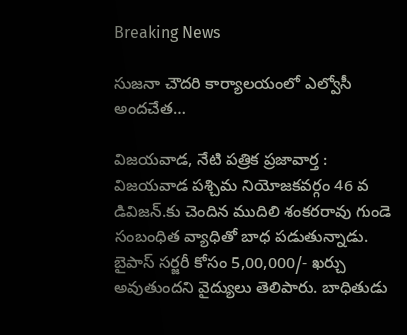Breaking News

సుజనా చౌదరి కార్యాలయంలో ఎల్వోసీ అందచేత…

విజయవాడ, నేటి పత్రిక ప్రజావార్త :
విజయవాడ పశ్చిమ నియోజకవర్గం 46 వ డివిజన్.కు చెందిన ముదిలి శంకరరావు గుండె సంబంధిత వ్యాధితో బాధ పడుతున్నాడు. బైపాస్ సర్జరీ కోసం 5,00,000/- ఖర్చు అవుతుందని వైద్యులు తెలిపారు. బాధితుడు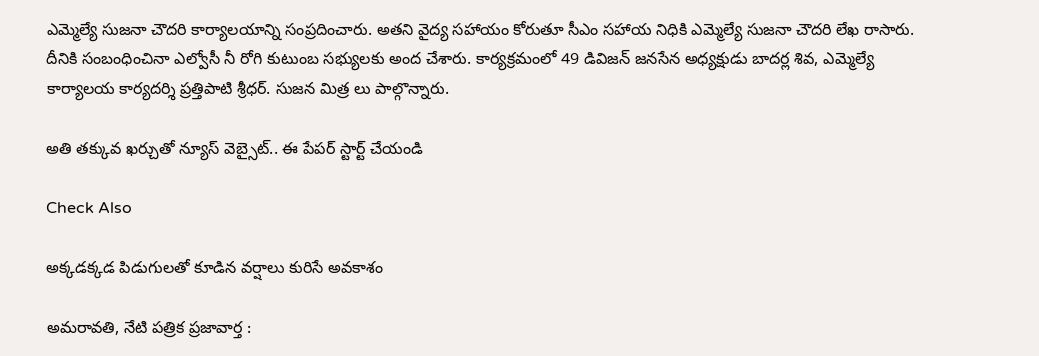ఎమ్మెల్యే సుజనా చౌదరి కార్యాలయాన్ని సంప్రదించారు. అతని వైద్య సహాయం కోరుతూ సీఎం సహాయ నిధికి ఎమ్మెల్యే సుజనా చౌదరి లేఖ రాసారు. దీనికి సంబంధించినా ఎల్వోసీ నీ రోగి కుటుంబ సభ్యులకు అంద చేశారు. కార్యక్రమంలో 49 డివిజన్ జనసేన అధ్యక్షుడు బాదర్ల శివ, ఎమ్మెల్యే కార్యాలయ కార్యదర్శి ప్రత్తిపాటి శ్రీధర్. సుజన మిత్ర లు పాల్గొన్నారు.

అతి తక్కువ ఖర్చుతో న్యూస్ వెబ్సైట్.. ఈ పేపర్ స్టార్ట్ చేయండి

Check Also

అక్కడక్కడ పిడుగులతో కూడిన వర్షాలు కురిసే అవకాశం

అమ‌రావ‌తి, నేటి పత్రిక ప్రజావార్త :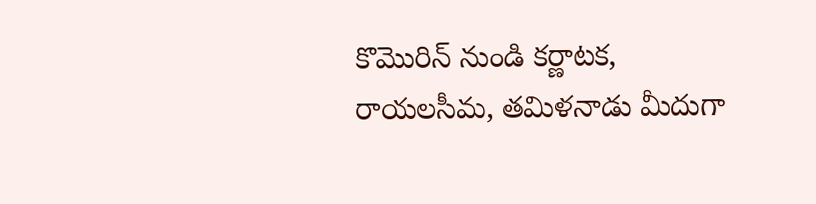కొమొరిన్ నుండి కర్ణాటక, రాయలసీమ, తమిళనాడు మీదుగా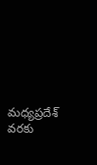మధ్యప్రదేశ్ వరకు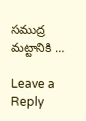సముద్ర మట్టానికి …

Leave a Reply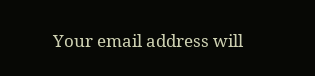Your email address will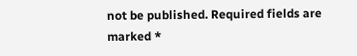not be published. Required fields are marked *